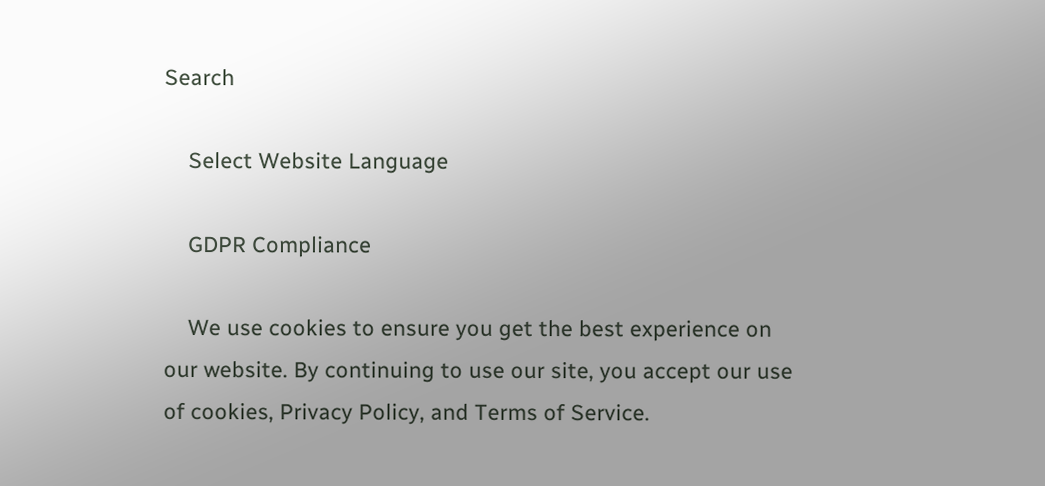Search

    Select Website Language

    GDPR Compliance

    We use cookies to ensure you get the best experience on our website. By continuing to use our site, you accept our use of cookies, Privacy Policy, and Terms of Service.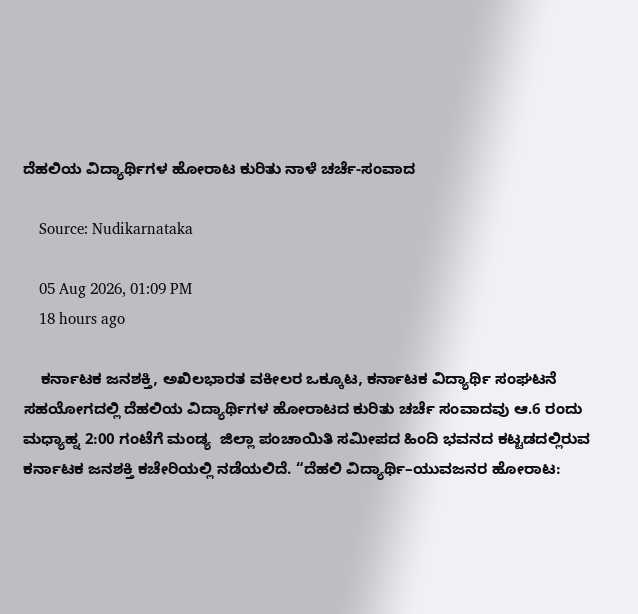ದೆಹಲಿಯ ವಿದ್ಯಾರ್ಥಿಗಳ ಹೋರಾಟ ಕುರಿತು ನಾಳೆ ಚರ್ಚೆ-ಸಂವಾದ

    Source: Nudikarnataka

    05 Aug 2026, 01:09 PM
    18 hours ago

    ಕರ್ನಾಟಕ ಜನಶಕ್ತಿ, ಅಖಿಲಭಾರತ ವಕೀಲರ ಒಕ್ಕೂಟ, ಕರ್ನಾಟಕ ವಿದ್ಯಾರ್ಥಿ ಸಂಘಟನೆ ಸಹಯೋಗದಲ್ಲಿ ದೆಹಲಿಯ ವಿದ್ಯಾರ್ಥಿಗಳ ಹೋರಾಟದ ಕುರಿತು ಚರ್ಚೆ ಸಂವಾದವು ಆ.6 ರಂದು ಮಧ್ಯಾಹ್ನ 2:00 ಗಂಟೆಗೆ ಮಂಡ್ಯ  ಜಿಲ್ಲಾ ಪಂಚಾಯಿತಿ ಸಮೀಪದ ಹಿಂದಿ ಭವನದ ಕಟ್ಟಡದಲ್ಲಿರುವ ಕರ್ನಾಟಕ ಜನಶಕ್ತಿ ಕಚೇರಿಯಲ್ಲಿ ನಡೆಯಲಿದೆ. “ದೆಹಲಿ ವಿದ್ಯಾರ್ಥಿ–ಯುವಜನರ ಹೋರಾಟ: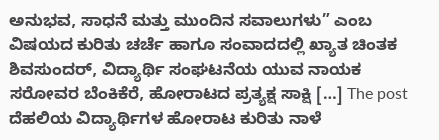ಅನುಭವ, ಸಾಧನೆ ಮತ್ತು ಮುಂದಿನ ಸವಾಲುಗಳು” ಎಂಬ ವಿಷಯದ ಕುರಿತು ಚರ್ಚೆ ಹಾಗೂ ಸಂವಾದದಲ್ಲಿ ಖ್ಯಾತ ಚಿಂತಕ ಶಿವಸುಂದರ್, ವಿದ್ಯಾರ್ಥಿ ಸಂಘಟನೆಯ ಯುವ ನಾಯಕ ಸರೋವರ ಬೆಂಕಿಕೆರೆ, ಹೋರಾಟದ ಪ್ರತ್ಯಕ್ಷ ಸಾಕ್ಷಿ […] The post ದೆಹಲಿಯ ವಿದ್ಯಾರ್ಥಿಗಳ ಹೋರಾಟ ಕುರಿತು ನಾಳೆ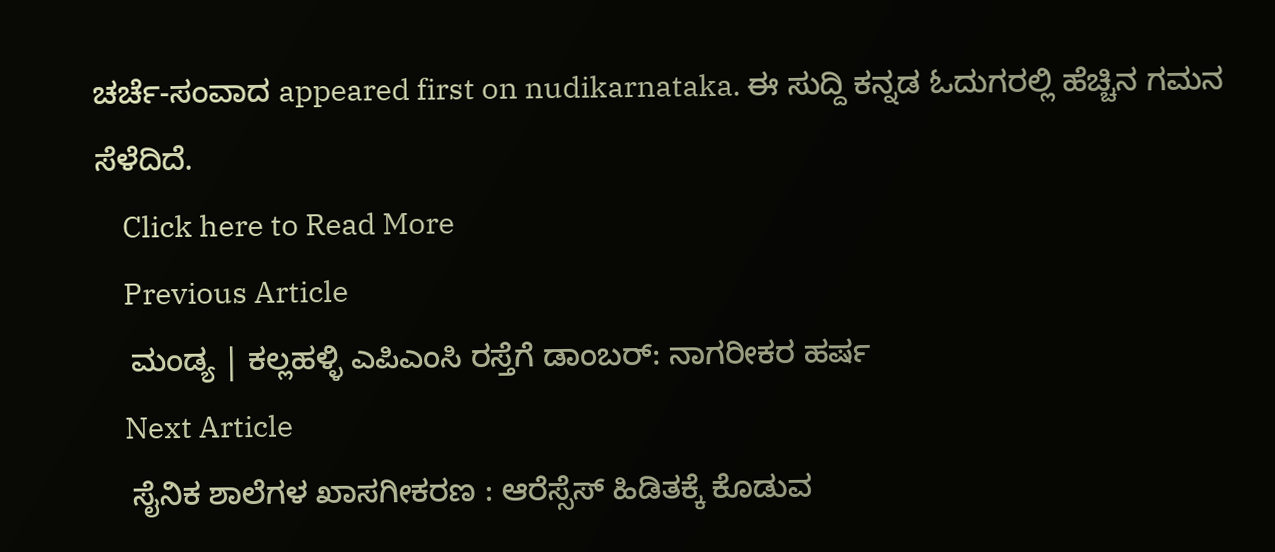ಚರ್ಚೆ-ಸಂವಾದ appeared first on nudikarnataka. ಈ ಸುದ್ದಿ ಕನ್ನಡ ಓದುಗರಲ್ಲಿ ಹೆಚ್ಚಿನ ಗಮನ ಸೆಳೆದಿದೆ.
    Click here to Read More
    Previous Article
    ಮಂಡ್ಯ | ಕಲ್ಲಹಳ್ಳಿ ಎಪಿಎಂಸಿ ರಸ್ತೆಗೆ ಡಾಂಬರ್: ನಾಗರೀಕರ ಹರ್ಷ
    Next Article
    ಸೈನಿಕ ಶಾಲೆಗಳ ಖಾಸಗೀಕರಣ : ಆರೆಸ್ಸೆಸ್ ಹಿಡಿತಕ್ಕೆ ಕೊಡುವ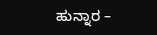ಹುನ್ನಾರ –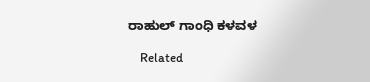ರಾಹುಲ್ ಗಾಂಧಿ ಕಳವಳ

    Related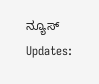ನ್ಯೂಸ್ Updates: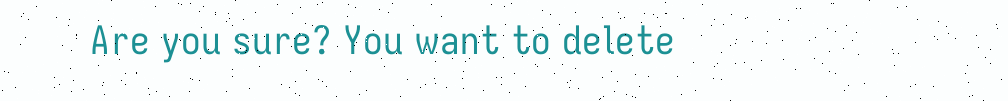Are you sure? You want to delete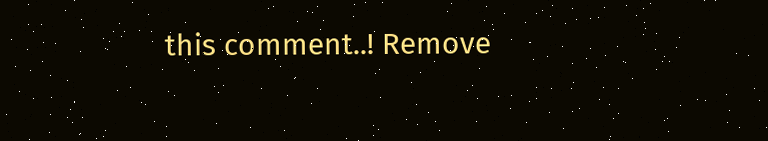this comment..! Remove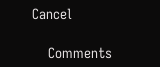Cancel

    Comments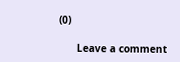(0)

      Leave a comment